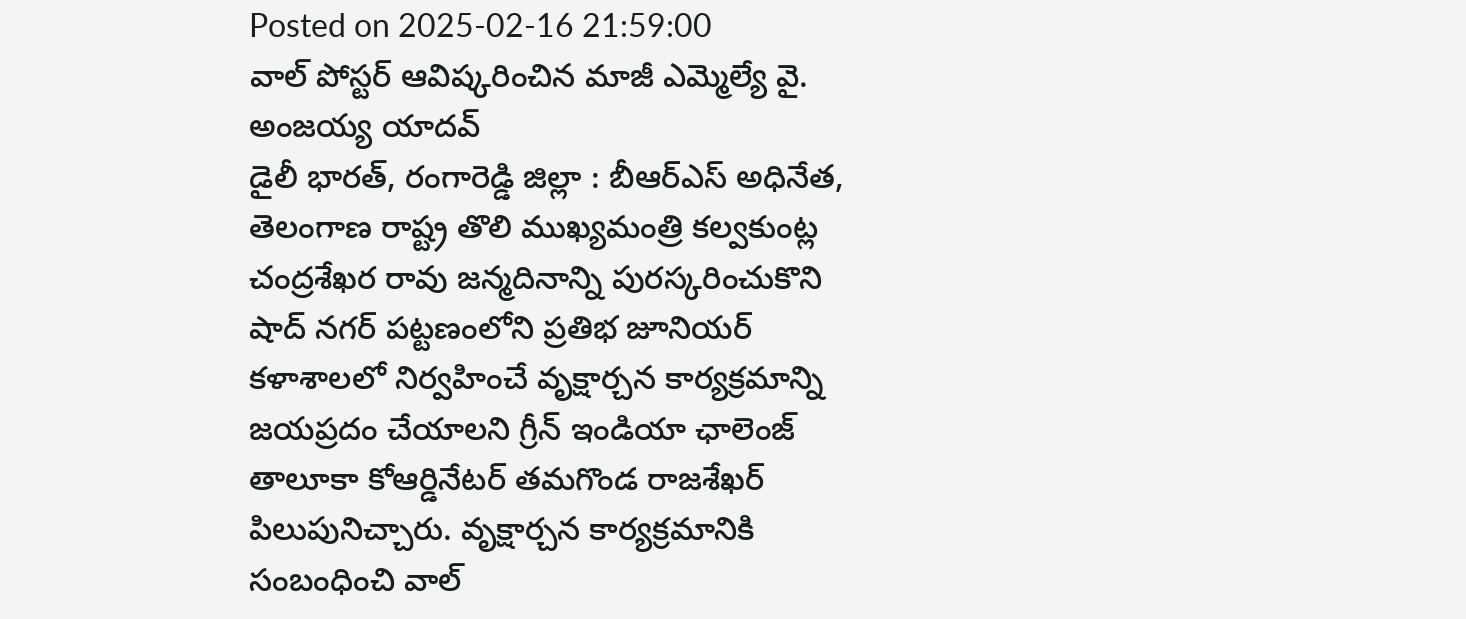Posted on 2025-02-16 21:59:00
వాల్ పోస్టర్ ఆవిష్కరించిన మాజీ ఎమ్మెల్యే వై. అంజయ్య యాదవ్
డైలీ భారత్, రంగారెడ్డి జిల్లా : బీఆర్ఎస్ అధినేత, తెలంగాణ రాష్ట్ర తొలి ముఖ్యమంత్రి కల్వకుంట్ల చంద్రశేఖర రావు జన్మదినాన్ని పురస్కరించుకొని షాద్ నగర్ పట్టణంలోని ప్రతిభ జూనియర్ కళాశాలలో నిర్వహించే వృక్షార్చన కార్యక్రమాన్ని జయప్రదం చేయాలని గ్రీన్ ఇండియా ఛాలెంజ్ తాలూకా కోఆర్డినేటర్ తమగొండ రాజశేఖర్ పిలుపునిచ్చారు. వృక్షార్చన కార్యక్రమానికి సంబంధించి వాల్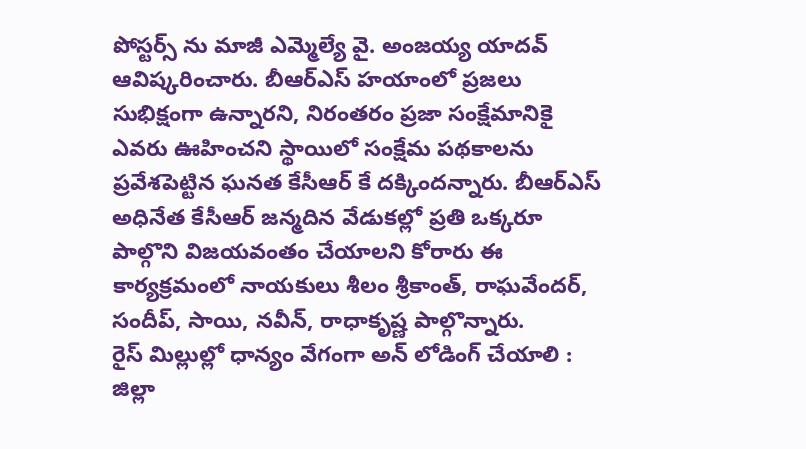పోస్టర్స్ ను మాజీ ఎమ్మెల్యే వై. అంజయ్య యాదవ్ ఆవిష్కరించారు. బీఆర్ఎస్ హయాంలో ప్రజలు సుభిక్షంగా ఉన్నారని, నిరంతరం ప్రజా సంక్షేమానికై ఎవరు ఊహించని స్థాయిలో సంక్షేమ పథకాలను ప్రవేశపెట్టిన ఘనత కేసీఆర్ కే దక్కిందన్నారు. బీఆర్ఎస్ అధినేత కేసీఆర్ జన్మదిన వేడుకల్లో ప్రతి ఒక్కరూ పాల్గొని విజయవంతం చేయాలని కోరారు ఈ కార్యక్రమంలో నాయకులు శీలం శ్రీకాంత్, రాఘవేందర్, సందీప్, సాయి, నవీన్, రాధాకృష్ణ పాల్గొన్నారు.
రైస్ మిల్లుల్లో ధాన్యం వేగంగా అన్ లోడింగ్ చేయాలి : జిల్లా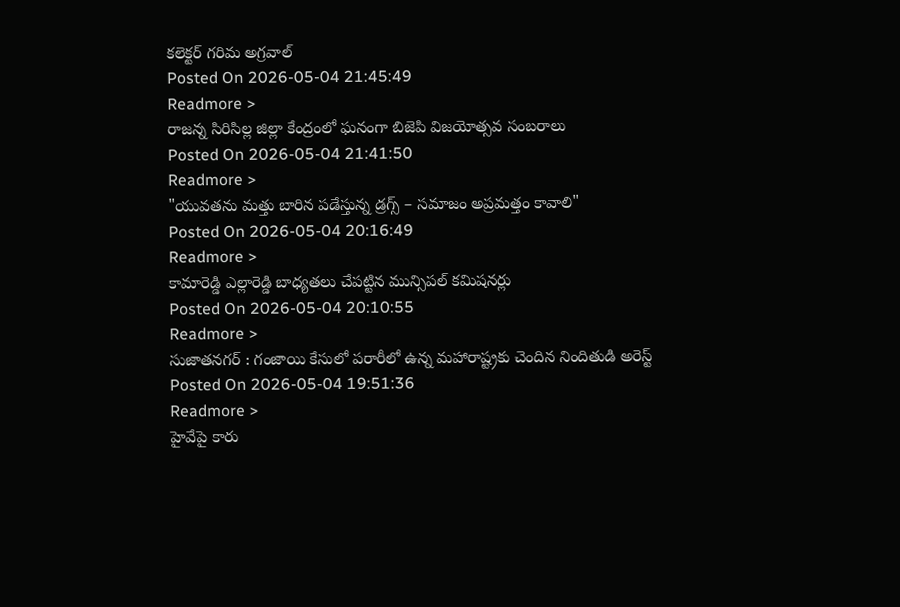కలెక్టర్ గరిమ అగ్రవాల్
Posted On 2026-05-04 21:45:49
Readmore >
రాజన్న సిరిసిల్ల జిల్లా కేంద్రంలో ఘనంగా బిజెపి విజయోత్సవ సంబరాలు
Posted On 2026-05-04 21:41:50
Readmore >
"యువతను మత్తు బారిన పడేస్తున్న డ్రగ్స్ – సమాజం అప్రమత్తం కావాలి"
Posted On 2026-05-04 20:16:49
Readmore >
కామారెడ్డి ఎల్లారెడ్డి బాధ్యతలు చేపట్టిన మున్సిపల్ కమిషనర్లు
Posted On 2026-05-04 20:10:55
Readmore >
సుజాతనగర్ : గంజాయి కేసులో పరారీలో ఉన్న మహారాష్ట్రకు చెందిన నిందితుడి అరెస్ట్
Posted On 2026-05-04 19:51:36
Readmore >
హైవేపై కారు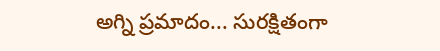అగ్ని ప్రమాదం... సురక్షితంగా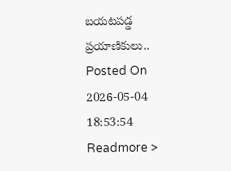బయటపడ్డ ప్రయాణికులు..
Posted On 2026-05-04 18:53:54
Readmore >